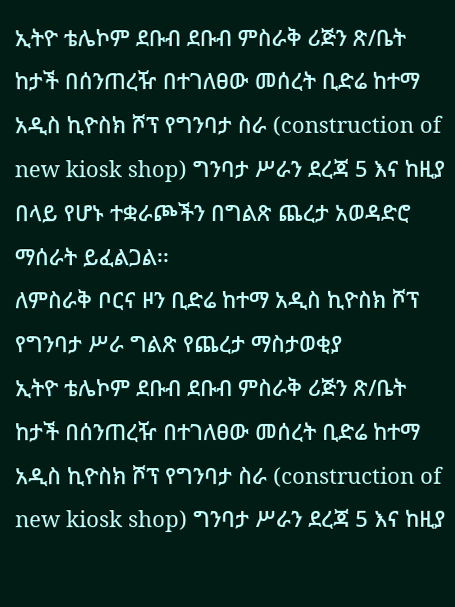ኢትዮ ቴሌኮም ደቡብ ደቡብ ምስራቅ ሪጅን ጽ/ቤት ከታች በሰንጠረዥ በተገለፀው መሰረት ቢድሬ ከተማ አዲስ ኪዮስክ ሾፕ የግንባታ ስራ (construction of new kiosk shop) ግንባታ ሥራን ደረጃ 5 እና ከዚያ በላይ የሆኑ ተቋራጮችን በግልጽ ጨረታ አወዳድሮ ማሰራት ይፈልጋል፡፡
ለምስራቅ ቦርና ዞን ቢድሬ ከተማ አዲስ ኪዮስክ ሾፕ
የግንባታ ሥራ ግልጽ የጨረታ ማስታወቂያ
ኢትዮ ቴሌኮም ደቡብ ደቡብ ምስራቅ ሪጅን ጽ/ቤት ከታች በሰንጠረዥ በተገለፀው መሰረት ቢድሬ ከተማ አዲስ ኪዮስክ ሾፕ የግንባታ ስራ (construction of new kiosk shop) ግንባታ ሥራን ደረጃ 5 እና ከዚያ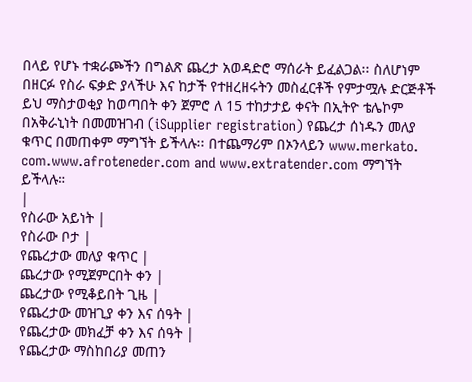በላይ የሆኑ ተቋራጮችን በግልጽ ጨረታ አወዳድሮ ማሰራት ይፈልጋል፡፡ ስለሆነም በዘርፉ የስራ ፍቃድ ያላችሁ እና ከታች የተዘረዘሩትን መስፈርቶች የምታሟሉ ድርጅቶች ይህ ማስታወቂያ ከወጣበት ቀን ጀምሮ ለ 15 ተከታታይ ቀናት በኢትዮ ቴሌኮም በአቅራኒነት በመመዝገብ (iSupplier registration) የጨረታ ሰነዱን መለያ ቁጥር በመጠቀም ማግኘት ይችላሉ፡፡ በተጨማሪም በኦንላይን www.merkato. com.www.afroteneder.com and www.extratender.com ማግኘት ይችላሉ።
|
የስራው አይነት |
የስራው ቦታ |
የጨረታው መለያ ቁጥር |
ጨረታው የሚጀምርበት ቀን |
ጨረታው የሚቆይበት ጊዜ |
የጨረታው መዝጊያ ቀን እና ሰዓት |
የጨረታው መክፈቻ ቀን እና ሰዓት |
የጨረታው ማስከበሪያ መጠን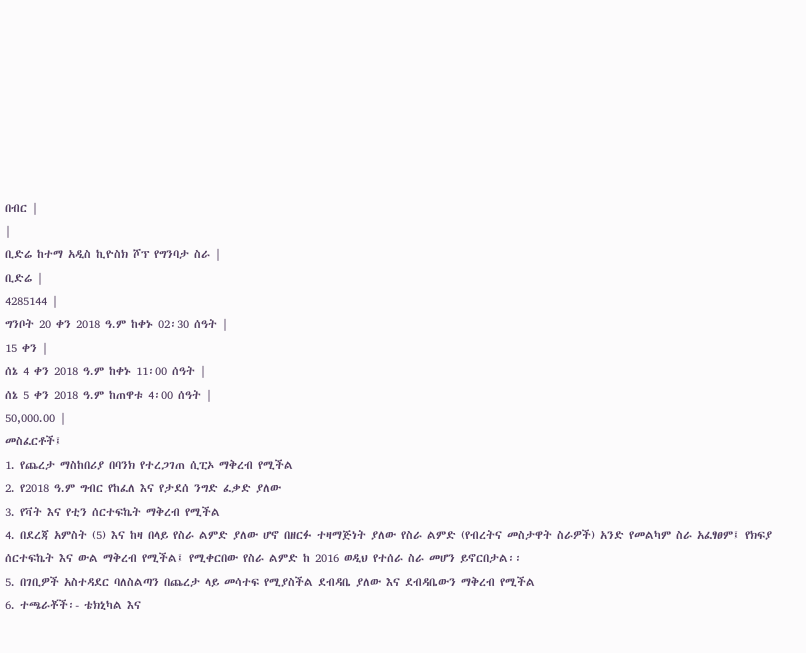በብር |
|
ቢድሬ ከተማ አዲስ ኪዮስክ ሾፕ የግንባታ ስራ |
ቢድሬ |
4285144 |
ግንቦት 20 ቀን 2018 ዓ.ም ከቀኑ 02፡30 ሰዓት |
15 ቀን |
ሰኔ 4 ቀን 2018 ዓ.ም ከቀኑ 11፡00 ሰዓት |
ሰኔ 5 ቀን 2018 ዓ.ም ከጠዋቱ 4፡00 ሰዓት |
50,000.00 |
መስፈርቶች፤
1. የጨረታ ማስከበሪያ በባንክ የተረጋገጠ ሲፒኦ ማቅረብ የሚችል
2. የ2018 ዓ.ም ግብር የከፈለ እና የታደሰ ንግድ ፈቃድ ያለው
3. የቫት እና የቲን ሰርተፍኬት ማቅረብ የሚችል
4. በደረጃ አምስት (5) እና ከዛ በላይ የስራ ልምድ ያለው ሆኖ በዘርፉ ተዛማጅነት ያለው የስራ ልምድ (የብረትና መስታዋት ስራዎች) አንድ የመልካም ስራ አፈፃፀም፤ የክፍያ ሰርተፍኬት እና ውል ማቅረብ የሚችል፤ የሚቀርበው የስራ ልምድ ከ 2016 ወዲህ የተሰራ ስራ መሆን ይኖርበታል፡፡
5. በገቢዎች አስተዳደር ባለስልጣን በጨረታ ላይ መሳተፍ የሚያስችል ደብዳቤ ያለው እና ደብዳቤውን ማቅረብ የሚችል
6. ተጫራቾች፡- ቴክኒካል እና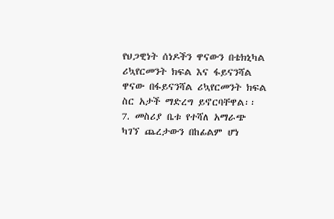የህጋዊነት ሰነዶችን ዋናውን በቴክኒካል ሪኳየርመንት ክፍል እና ፋይናንሻል ዋናው በፋይናንሻል ሪኳየርመንት ክፍል ስር አታች ማድረግ ይኖርባቸዋል፡፡
7. መስሪያ ቤቱ የተሻለ አማራጭ ካገኘ ጨረታውን በከፊልም ሆነ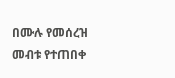በሙሉ የመሰረዝ መብቱ የተጠበቀ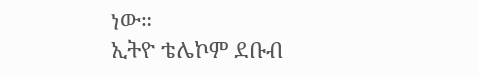ነው።
ኢትዮ ቴሌኮም ደቡብ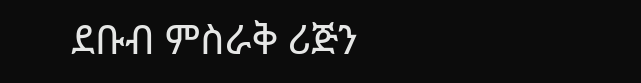ደቡብ ምስራቅ ሪጅን